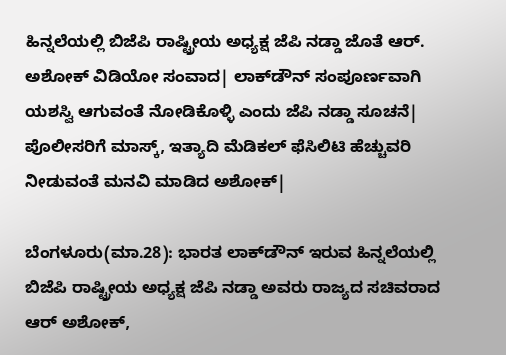ಹಿನ್ನಲೆಯಲ್ಲಿ ಬಿಜೆಪಿ ರಾಷ್ಟ್ರೀಯ ಅಧ್ಯಕ್ಷ ಜೆಪಿ ನಡ್ಡಾ ಜೊತೆ ಆರ್. ಅಶೋಕ್ ವಿಡಿಯೋ ಸಂವಾದ| ಲಾಕ್‌ಡೌನ್ ಸಂಪೂರ್ಣವಾಗಿ ಯಶಸ್ವಿ ಆಗುವಂತೆ ನೋಡಿಕೊಳ್ಳಿ ಎಂದು ಜೆಪಿ ನಡ್ಡಾ ಸೂಚನೆ| ಪೊಲೀಸರಿಗೆ ಮಾಸ್ಕ್, ಇತ್ಯಾದಿ ಮೆಡಿಕಲ್ ಫೆಸಿಲಿಟಿ ಹೆಚ್ಚುವರಿ ನೀಡುವಂತೆ ಮನವಿ ಮಾಡಿದ ಅಶೋಕ್|

ಬೆಂಗಳೂರು(ಮಾ.28): ಭಾರತ ಲಾಕ್‌ಡೌನ್‌ ಇರುವ ಹಿನ್ನಲೆಯಲ್ಲಿ ಬಿಜೆಪಿ ರಾಷ್ಟ್ರೀಯ ಅಧ್ಯಕ್ಷ ಜೆಪಿ ನಡ್ಡಾ ಅವರು ರಾಜ್ಯದ ಸಚಿವರಾದ ಆರ್ ಅಶೋಕ್,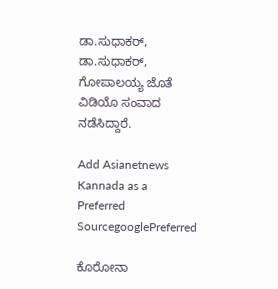ಡಾ.ಸುಧಾಕರ್, ಡಾ.ಸುಧಾಕರ್, ಗೋಪಾಲಯ್ಯ ಜೊತೆ ವಿಡಿಯೊ ಸಂವಾದ ನಡೆಸಿದ್ದಾರೆ.

Add Asianetnews Kannada as a Preferred SourcegooglePreferred

ಕೊರೋನಾ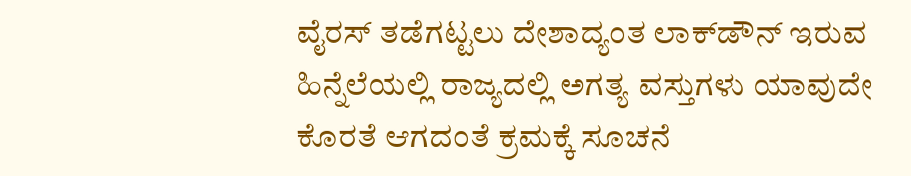ವೈರಸ್‌ ತಡೆಗಟ್ಟಲು ದೇಶಾದ್ಯಂತ ಲಾಕ್‌ಡೌನ್‌ ಇರುವ ಹಿನ್ನೆಲೆಯಲ್ಲಿ ರಾಜ್ಯದಲ್ಲಿ ಅಗತ್ಯ ವಸ್ತುಗಳು ಯಾವುದೇ ಕೊರತೆ ಆಗದಂತೆ ಕ್ರಮಕ್ಕೆ ಸೂಚನೆ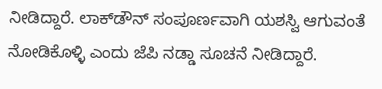ನೀಡಿದ್ದಾರೆ. ಲಾಕ್‌ಡೌನ್ ಸಂಪೂರ್ಣವಾಗಿ ಯಶಸ್ವಿ ಆಗುವಂತೆ ನೋಡಿಕೊಳ್ಳಿ ಎಂದು ಜೆಪಿ ನಡ್ಡಾ ಸೂಚನೆ ನೀಡಿದ್ದಾರೆ.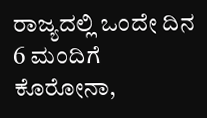ರಾಜ್ಯದಲ್ಲಿ ಒಂದೇ ದಿನ 6 ಮಂದಿಗೆ ಕೊರೋನಾ,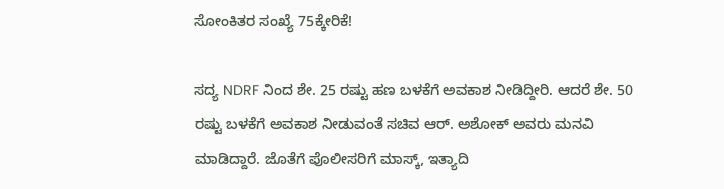ಸೋಂಕಿತರ ಸಂಖ್ಯೆ 75ಕ್ಕೇರಿಕೆ!

ಸದ್ಯ NDRF ನಿಂದ ಶೇ. 25 ರಷ್ಟು ಹಣ ಬಳಕೆಗೆ ಅವಕಾಶ ನೀಡಿದ್ದೀರಿ. ಆದರೆ ಶೇ. 50 ರಷ್ಟು ಬಳಕೆಗೆ ಅವಕಾಶ ನೀಡುವಂತೆ ಸಚಿವ ಆರ್‌. ಅಶೋಕ್ ಅವರು ಮನವಿ ಮಾಡಿದ್ದಾರೆ. ಜೊತೆಗೆ ಪೊಲೀಸರಿಗೆ ಮಾಸ್ಕ್, ಇತ್ಯಾದಿ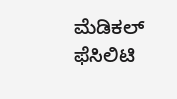ಮೆಡಿಕಲ್ ಫೆಸಿಲಿಟಿ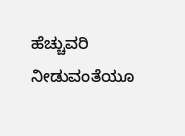ಹೆಚ್ಚುವರಿ ನೀಡುವಂತೆಯೂ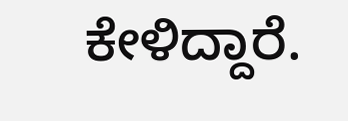ಕೇಳಿದ್ದಾರೆ.